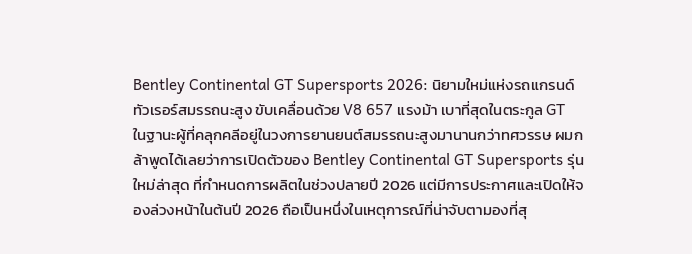Bentley Continental GT Supersports 2026: นิยามใหม่แห่งรถแกรนด์ทัวเรอร์สมรรถนะสูง ขับเคลื่อนด้วย V8 657 แรงม้า เบาที่สุดในตระกูล GT
ในฐานะผู้ที่คลุกคลีอยู่ในวงการยานยนต์สมรรถนะสูงมานานกว่าทศวรรษ ผมกล้าพูดได้เลยว่าการเปิดตัวของ Bentley Continental GT Supersports รุ่นใหม่ล่าสุด ที่กำหนดการผลิตในช่วงปลายปี 2026 แต่มีการประกาศและเปิดให้จองล่วงหน้าในต้นปี 2026 ถือเป็นหนึ่งในเหตุการณ์ที่น่าจับตามองที่สุ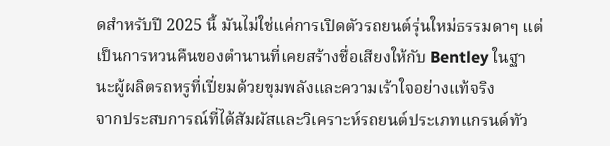ดสำหรับปี 2025 นี้ มันไม่ใช่แค่การเปิดตัวรถยนต์รุ่นใหม่ธรรมดาๆ แต่เป็นการหวนคืนของตำนานที่เคยสร้างชื่อเสียงให้กับ Bentley ในฐานะผู้ผลิตรถหรูที่เปี่ยมด้วยขุมพลังและความเร้าใจอย่างแท้จริง
จากประสบการณ์ที่ได้สัมผัสและวิเคราะห์รถยนต์ประเภทแกรนด์ทัว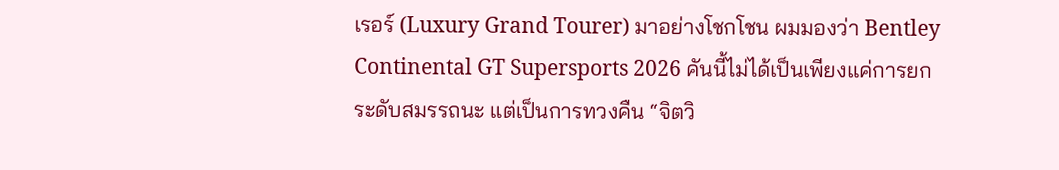เรอร์ (Luxury Grand Tourer) มาอย่างโชกโชน ผมมองว่า Bentley Continental GT Supersports 2026 คันนี้ไม่ได้เป็นเพียงแค่การยกระดับสมรรถนะ แต่เป็นการทวงคืน “จิตวิ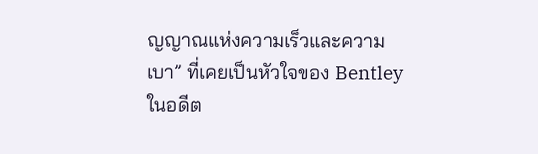ญญาณแห่งความเร็วและความเบา” ที่เคยเป็นหัวใจของ Bentley ในอดีต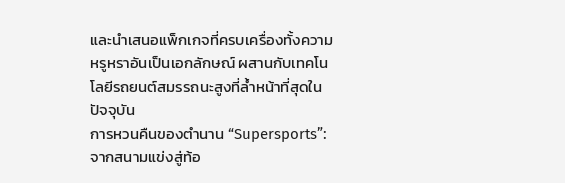และนำเสนอแพ็กเกจที่ครบเครื่องทั้งความหรูหราอันเป็นเอกลักษณ์ ผสานกับเทคโนโลยีรถยนต์สมรรถนะสูงที่ล้ำหน้าที่สุดในปัจจุบัน
การหวนคืนของตำนาน “Supersports”: จากสนามแข่งสู่ท้อ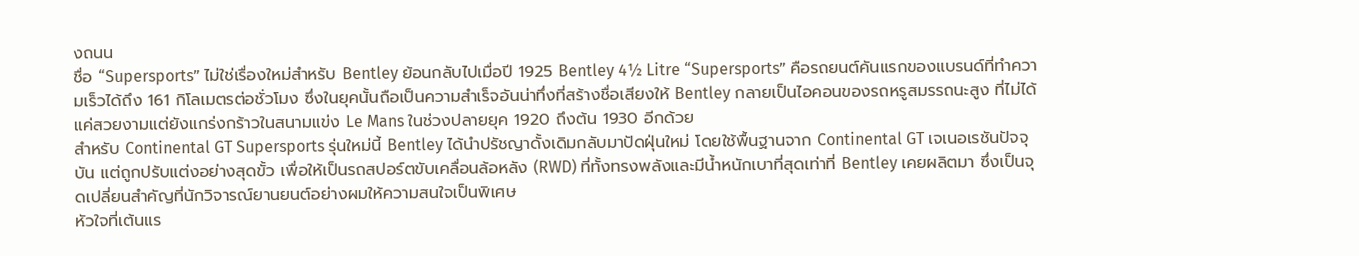งถนน
ชื่อ “Supersports” ไม่ใช่เรื่องใหม่สำหรับ Bentley ย้อนกลับไปเมื่อปี 1925 Bentley 4½ Litre “Supersports” คือรถยนต์คันแรกของแบรนด์ที่ทำความเร็วได้ถึง 161 กิโลเมตรต่อชั่วโมง ซึ่งในยุคนั้นถือเป็นความสำเร็จอันน่าทึ่งที่สร้างชื่อเสียงให้ Bentley กลายเป็นไอคอนของรถหรูสมรรถนะสูง ที่ไม่ได้แค่สวยงามแต่ยังแกร่งกร้าวในสนามแข่ง Le Mans ในช่วงปลายยุค 1920 ถึงต้น 1930 อีกด้วย
สำหรับ Continental GT Supersports รุ่นใหม่นี้ Bentley ได้นำปรัชญาดั้งเดิมกลับมาปัดฝุ่นใหม่ โดยใช้พื้นฐานจาก Continental GT เจเนอเรชันปัจจุบัน แต่ถูกปรับแต่งอย่างสุดขั้ว เพื่อให้เป็นรถสปอร์ตขับเคลื่อนล้อหลัง (RWD) ที่ทั้งทรงพลังและมีน้ำหนักเบาที่สุดเท่าที่ Bentley เคยผลิตมา ซึ่งเป็นจุดเปลี่ยนสำคัญที่นักวิจารณ์ยานยนต์อย่างผมให้ความสนใจเป็นพิเศษ
หัวใจที่เต้นแร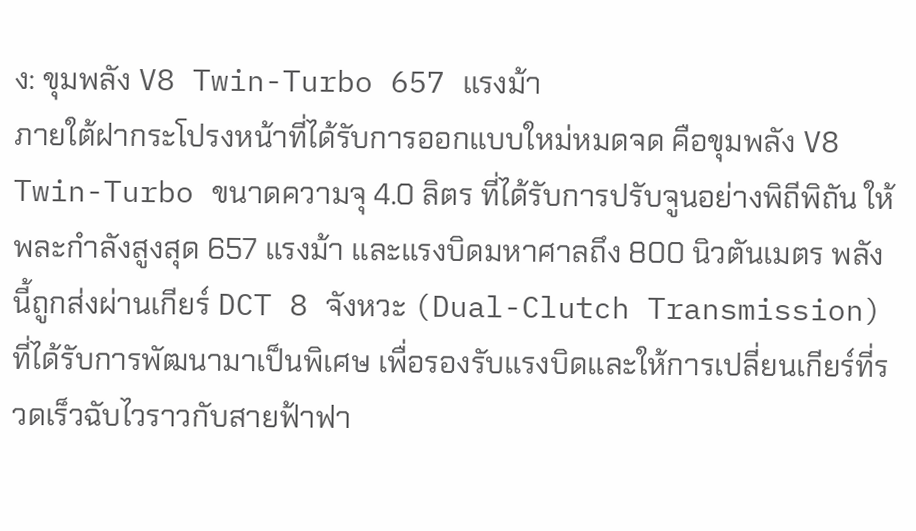ง: ขุมพลัง V8 Twin-Turbo 657 แรงม้า
ภายใต้ฝากระโปรงหน้าที่ได้รับการออกแบบใหม่หมดจด คือขุมพลัง V8 Twin-Turbo ขนาดความจุ 4.0 ลิตร ที่ได้รับการปรับจูนอย่างพิถีพิถัน ให้พละกำลังสูงสุด 657 แรงม้า และแรงบิดมหาศาลถึง 800 นิวตันเมตร พลังนี้ถูกส่งผ่านเกียร์ DCT 8 จังหวะ (Dual-Clutch Transmission) ที่ได้รับการพัฒนามาเป็นพิเศษ เพื่อรองรับแรงบิดและให้การเปลี่ยนเกียร์ที่รวดเร็วฉับไวราวกับสายฟ้าฟา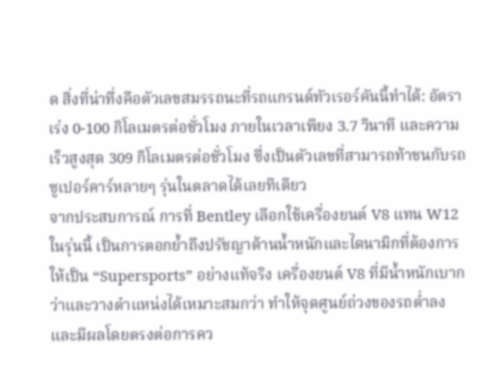ด สิ่งที่น่าทึ่งคือตัวเลขสมรรถนะที่รถแกรนด์ทัวเรอร์คันนี้ทำได้: อัตราเร่ง 0-100 กิโลเมตรต่อชั่วโมง ภายในเวลาเพียง 3.7 วินาที และความเร็วสูงสุด 309 กิโลเมตรต่อชั่วโมง ซึ่งเป็นตัวเลขที่สามารถท้าชนกับรถซูเปอร์คาร์หลายๆ รุ่นในตลาดได้เลยทีเดียว
จากประสบการณ์ การที่ Bentley เลือกใช้เครื่องยนต์ V8 แทน W12 ในรุ่นนี้ เป็นการตอกย้ำถึงปรัชญาด้านน้ำหนักและไดนามิกที่ต้องการให้เป็น “Supersports” อย่างแท้จริง เครื่องยนต์ V8 ที่มีน้ำหนักเบากว่าและวางตำแหน่งได้เหมาะสมกว่า ทำให้จุดศูนย์ถ่วงของรถต่ำลง และมีผลโดยตรงต่อการคว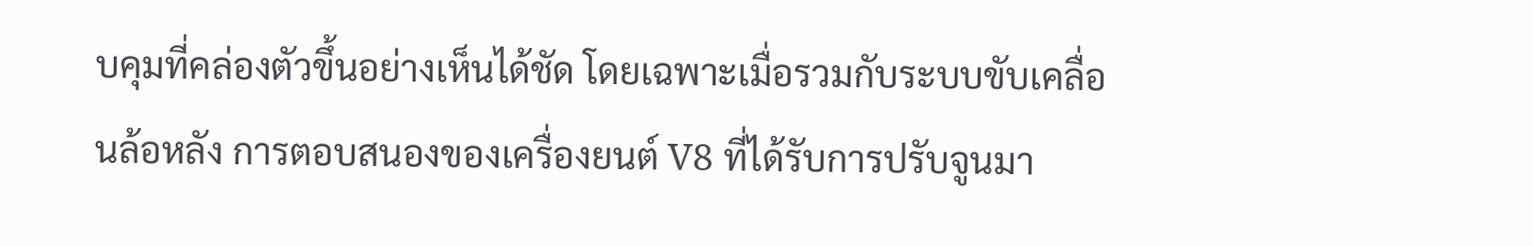บคุมที่คล่องตัวขึ้นอย่างเห็นได้ชัด โดยเฉพาะเมื่อรวมกับระบบขับเคลื่อนล้อหลัง การตอบสนองของเครื่องยนต์ V8 ที่ได้รับการปรับจูนมา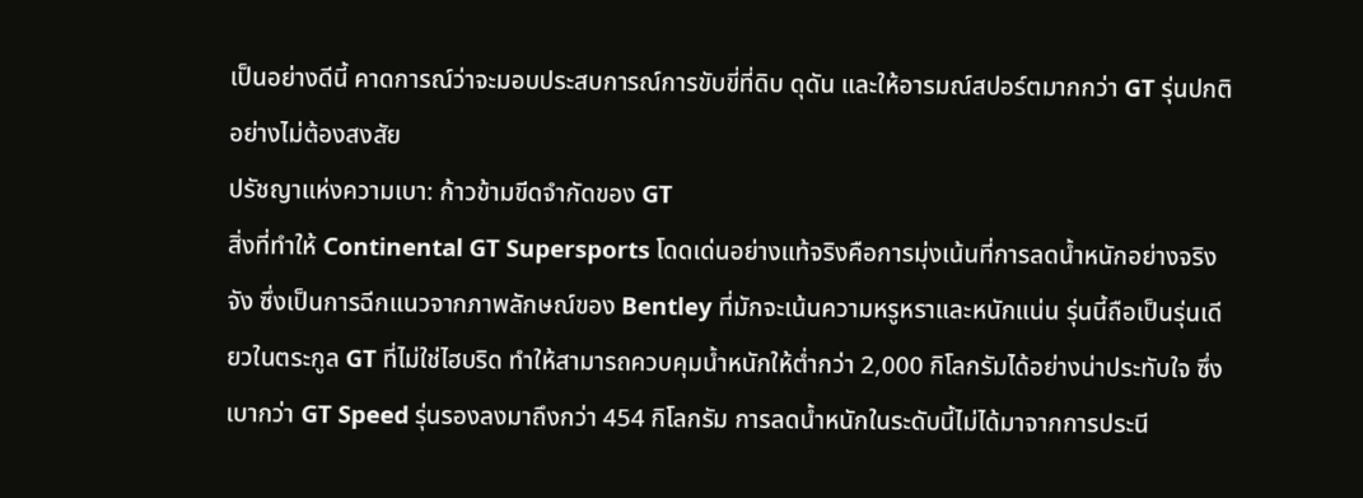เป็นอย่างดีนี้ คาดการณ์ว่าจะมอบประสบการณ์การขับขี่ที่ดิบ ดุดัน และให้อารมณ์สปอร์ตมากกว่า GT รุ่นปกติอย่างไม่ต้องสงสัย
ปรัชญาแห่งความเบา: ก้าวข้ามขีดจำกัดของ GT
สิ่งที่ทำให้ Continental GT Supersports โดดเด่นอย่างแท้จริงคือการมุ่งเน้นที่การลดน้ำหนักอย่างจริงจัง ซึ่งเป็นการฉีกแนวจากภาพลักษณ์ของ Bentley ที่มักจะเน้นความหรูหราและหนักแน่น รุ่นนี้ถือเป็นรุ่นเดียวในตระกูล GT ที่ไม่ใช่ไฮบริด ทำให้สามารถควบคุมน้ำหนักให้ต่ำกว่า 2,000 กิโลกรัมได้อย่างน่าประทับใจ ซึ่งเบากว่า GT Speed รุ่นรองลงมาถึงกว่า 454 กิโลกรัม การลดน้ำหนักในระดับนี้ไม่ได้มาจากการประนี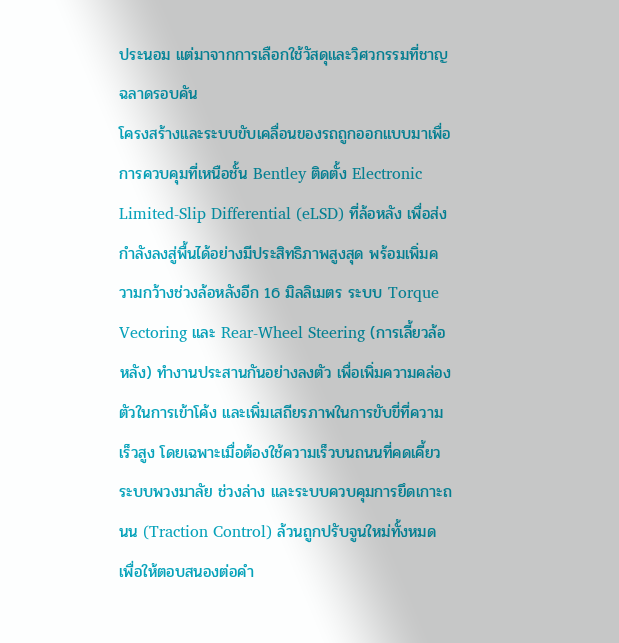ประนอม แต่มาจากการเลือกใช้วัสดุและวิศวกรรมที่ชาญฉลาดรอบคัน
โครงสร้างและระบบขับเคลื่อนของรถถูกออกแบบมาเพื่อการควบคุมที่เหนือชั้น Bentley ติดตั้ง Electronic Limited-Slip Differential (eLSD) ที่ล้อหลัง เพื่อส่งกำลังลงสู่พื้นได้อย่างมีประสิทธิภาพสูงสุด พร้อมเพิ่มความกว้างช่วงล้อหลังอีก 16 มิลลิเมตร ระบบ Torque Vectoring และ Rear-Wheel Steering (การเลี้ยวล้อหลัง) ทำงานประสานกันอย่างลงตัว เพื่อเพิ่มความคล่องตัวในการเข้าโค้ง และเพิ่มเสถียรภาพในการขับขี่ที่ความเร็วสูง โดยเฉพาะเมื่อต้องใช้ความเร็วบนถนนที่คดเคี้ยว ระบบพวงมาลัย ช่วงล่าง และระบบควบคุมการยึดเกาะถนน (Traction Control) ล้วนถูกปรับจูนใหม่ทั้งหมด เพื่อให้ตอบสนองต่อคำ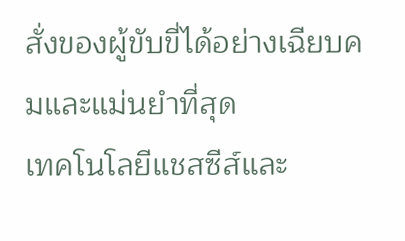สั่งของผู้ขับขี่ได้อย่างเฉียบคมและแม่นยำที่สุด
เทคโนโลยีแชสซีส์และ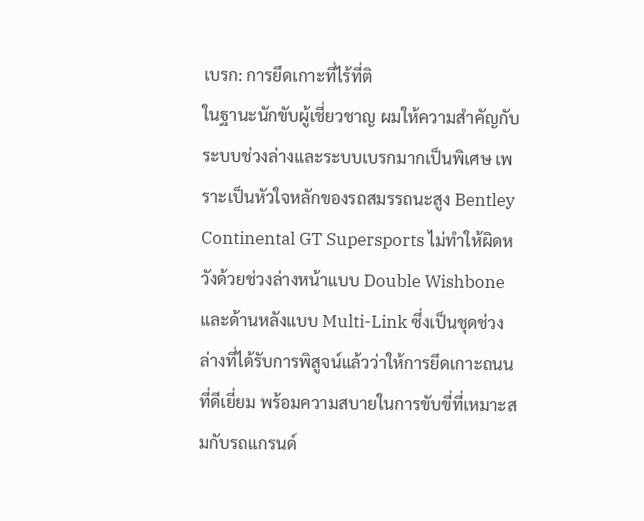เบรก: การยึดเกาะที่ไร้ที่ติ
ในฐานะนักขับผู้เชี่ยวชาญ ผมให้ความสำคัญกับระบบช่วงล่างและระบบเบรกมากเป็นพิเศษ เพราะเป็นหัวใจหลักของรถสมรรถนะสูง Bentley Continental GT Supersports ไม่ทำให้ผิดหวังด้วยช่วงล่างหน้าแบบ Double Wishbone และด้านหลังแบบ Multi-Link ซึ่งเป็นชุดช่วงล่างที่ได้รับการพิสูจน์แล้วว่าให้การยึดเกาะถนนที่ดีเยี่ยม พร้อมความสบายในการขับขี่ที่เหมาะสมกับรถแกรนด์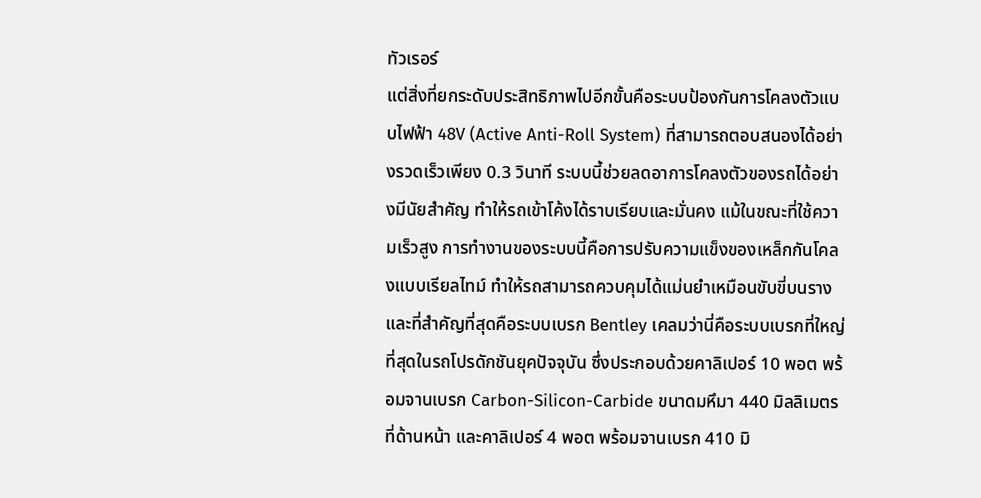ทัวเรอร์
แต่สิ่งที่ยกระดับประสิทธิภาพไปอีกขั้นคือระบบป้องกันการโคลงตัวแบบไฟฟ้า 48V (Active Anti-Roll System) ที่สามารถตอบสนองได้อย่างรวดเร็วเพียง 0.3 วินาที ระบบนี้ช่วยลดอาการโคลงตัวของรถได้อย่างมีนัยสำคัญ ทำให้รถเข้าโค้งได้ราบเรียบและมั่นคง แม้ในขณะที่ใช้ความเร็วสูง การทำงานของระบบนี้คือการปรับความแข็งของเหล็กกันโคลงแบบเรียลไทม์ ทำให้รถสามารถควบคุมได้แม่นยำเหมือนขับขี่บนราง
และที่สำคัญที่สุดคือระบบเบรก Bentley เคลมว่านี่คือระบบเบรกที่ใหญ่ที่สุดในรถโปรดักชันยุคปัจจุบัน ซึ่งประกอบด้วยคาลิเปอร์ 10 พอต พร้อมจานเบรก Carbon-Silicon-Carbide ขนาดมหึมา 440 มิลลิเมตรที่ด้านหน้า และคาลิเปอร์ 4 พอต พร้อมจานเบรก 410 มิ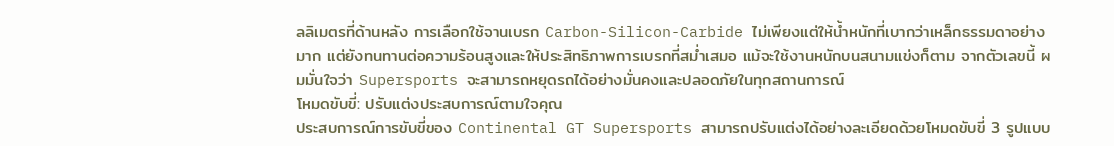ลลิเมตรที่ด้านหลัง การเลือกใช้จานเบรก Carbon-Silicon-Carbide ไม่เพียงแต่ให้น้ำหนักที่เบากว่าเหล็กธรรมดาอย่างมาก แต่ยังทนทานต่อความร้อนสูงและให้ประสิทธิภาพการเบรกที่สม่ำเสมอ แม้จะใช้งานหนักบนสนามแข่งก็ตาม จากตัวเลขนี้ ผมมั่นใจว่า Supersports จะสามารถหยุดรถได้อย่างมั่นคงและปลอดภัยในทุกสถานการณ์
โหมดขับขี่: ปรับแต่งประสบการณ์ตามใจคุณ
ประสบการณ์การขับขี่ของ Continental GT Supersports สามารถปรับแต่งได้อย่างละเอียดด้วยโหมดขับขี่ 3 รูปแบบ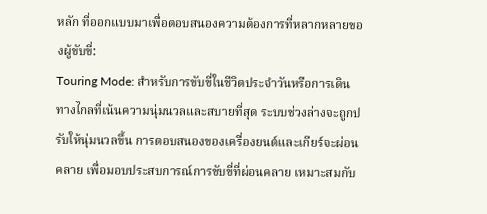หลัก ที่ออกแบบมาเพื่อตอบสนองความต้องการที่หลากหลายของผู้ขับขี่:
Touring Mode: สำหรับการขับขี่ในชีวิตประจำวันหรือการเดินทางไกลที่เน้นความนุ่มนวลและสบายที่สุด ระบบช่วงล่างจะถูกปรับให้นุ่มนวลขึ้น การตอบสนองของเครื่องยนต์และเกียร์จะผ่อนคลาย เพื่อมอบประสบการณ์การขับขี่ที่ผ่อนคลาย เหมาะสมกับ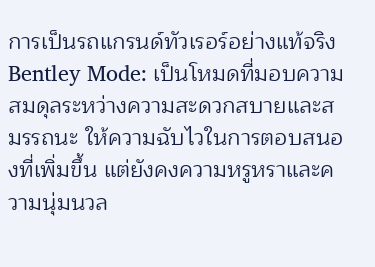การเป็นรถแกรนด์ทัวเรอร์อย่างแท้จริง
Bentley Mode: เป็นโหมดที่มอบความสมดุลระหว่างความสะดวกสบายและสมรรถนะ ให้ความฉับไวในการตอบสนองที่เพิ่มขึ้น แต่ยังคงความหรูหราและความนุ่มนวล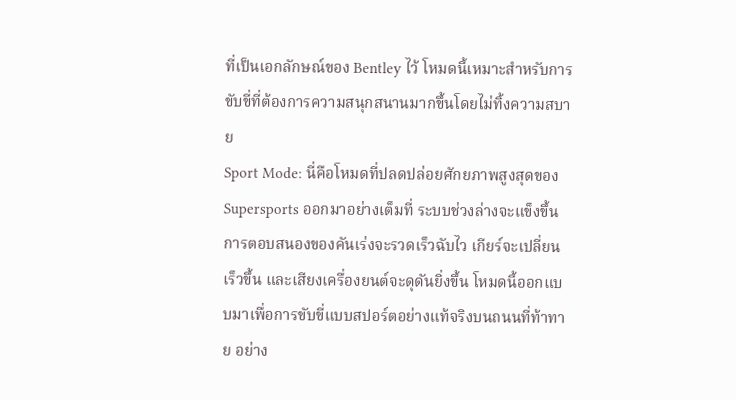ที่เป็นเอกลักษณ์ของ Bentley ไว้ โหมดนี้เหมาะสำหรับการขับขี่ที่ต้องการความสนุกสนานมากขึ้นโดยไม่ทิ้งความสบาย
Sport Mode: นี่คือโหมดที่ปลดปล่อยศักยภาพสูงสุดของ Supersports ออกมาอย่างเต็มที่ ระบบช่วงล่างจะแข็งขึ้น การตอบสนองของคันเร่งจะรวดเร็วฉับไว เกียร์จะเปลี่ยนเร็วขึ้น และเสียงเครื่องยนต์จะดุดันยิ่งขึ้น โหมดนี้ออกแบบมาเพื่อการขับขี่แบบสปอร์ตอย่างแท้จริงบนถนนที่ท้าทาย อย่าง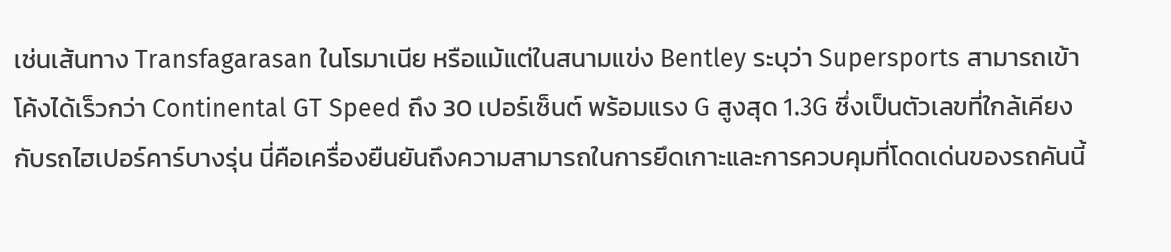เช่นเส้นทาง Transfagarasan ในโรมาเนีย หรือแม้แต่ในสนามแข่ง Bentley ระบุว่า Supersports สามารถเข้าโค้งได้เร็วกว่า Continental GT Speed ถึง 30 เปอร์เซ็นต์ พร้อมแรง G สูงสุด 1.3G ซึ่งเป็นตัวเลขที่ใกล้เคียงกับรถไฮเปอร์คาร์บางรุ่น นี่คือเครื่องยืนยันถึงความสามารถในการยึดเกาะและการควบคุมที่โดดเด่นของรถคันนี้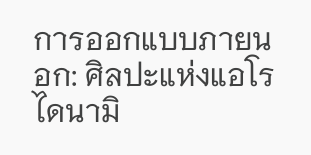การออกแบบภายนอก: ศิลปะแห่งแอโรไดนามิ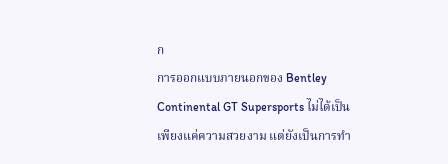ก
การออกแบบภายนอกของ Bentley Continental GT Supersports ไม่ได้เป็นเพียงแค่ความสวยงาม แต่ยังเป็นการทำ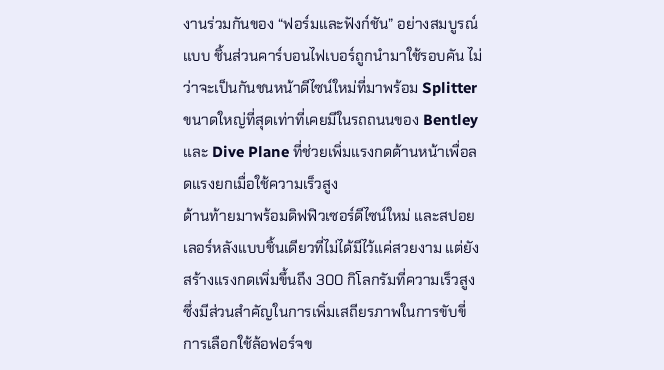งานร่วมกันของ “ฟอร์มและฟังก์ชัน” อย่างสมบูรณ์แบบ ชิ้นส่วนคาร์บอนไฟเบอร์ถูกนำมาใช้รอบคัน ไม่ว่าจะเป็นกันชนหน้าดีไซน์ใหม่ที่มาพร้อม Splitter ขนาดใหญ่ที่สุดเท่าที่เคยมีในรถถนนของ Bentley และ Dive Plane ที่ช่วยเพิ่มแรงกดด้านหน้าเพื่อลดแรงยกเมื่อใช้ความเร็วสูง
ด้านท้ายมาพร้อมดิฟฟิวเซอร์ดีไซน์ใหม่ และสปอยเลอร์หลังแบบชิ้นเดียวที่ไม่ได้มีไว้แค่สวยงาม แต่ยังสร้างแรงกดเพิ่มขึ้นถึง 300 กิโลกรัมที่ความเร็วสูง ซึ่งมีส่วนสำคัญในการเพิ่มเสถียรภาพในการขับขี่ การเลือกใช้ล้อฟอร์จข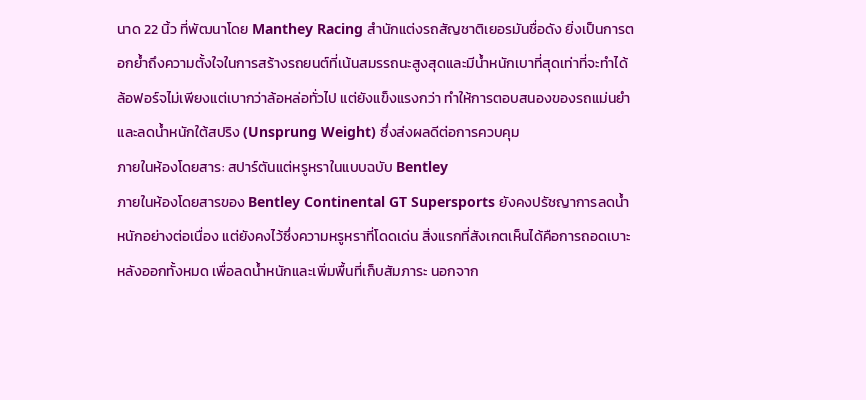นาด 22 นิ้ว ที่พัฒนาโดย Manthey Racing สำนักแต่งรถสัญชาติเยอรมันชื่อดัง ยิ่งเป็นการตอกย้ำถึงความตั้งใจในการสร้างรถยนต์ที่เน้นสมรรถนะสูงสุดและมีน้ำหนักเบาที่สุดเท่าที่จะทำได้ ล้อฟอร์จไม่เพียงแต่เบากว่าล้อหล่อทั่วไป แต่ยังแข็งแรงกว่า ทำให้การตอบสนองของรถแม่นยำและลดน้ำหนักใต้สปริง (Unsprung Weight) ซึ่งส่งผลดีต่อการควบคุม
ภายในห้องโดยสาร: สปาร์ตันแต่หรูหราในแบบฉบับ Bentley
ภายในห้องโดยสารของ Bentley Continental GT Supersports ยังคงปรัชญาการลดน้ำหนักอย่างต่อเนื่อง แต่ยังคงไว้ซึ่งความหรูหราที่โดดเด่น สิ่งแรกที่สังเกตเห็นได้คือการถอดเบาะหลังออกทั้งหมด เพื่อลดน้ำหนักและเพิ่มพื้นที่เก็บสัมภาระ นอกจาก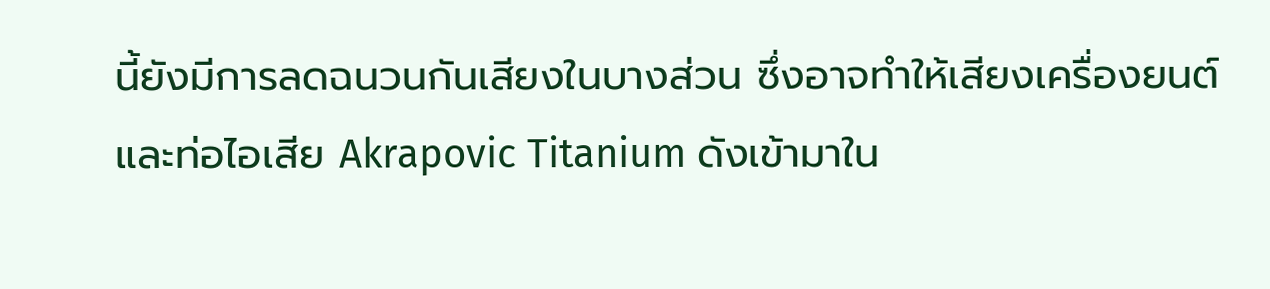นี้ยังมีการลดฉนวนกันเสียงในบางส่วน ซึ่งอาจทำให้เสียงเครื่องยนต์และท่อไอเสีย Akrapovic Titanium ดังเข้ามาใน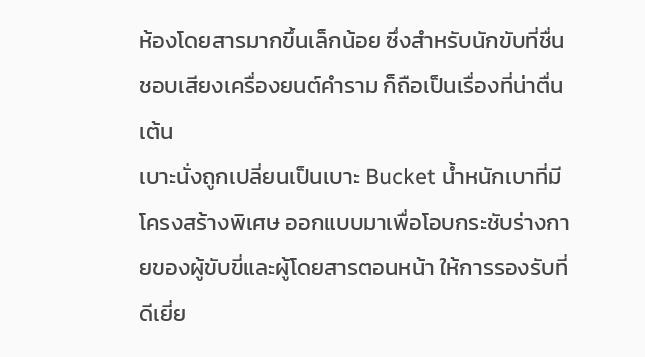ห้องโดยสารมากขึ้นเล็กน้อย ซึ่งสำหรับนักขับที่ชื่นชอบเสียงเครื่องยนต์คำราม ก็ถือเป็นเรื่องที่น่าตื่นเต้น
เบาะนั่งถูกเปลี่ยนเป็นเบาะ Bucket น้ำหนักเบาที่มีโครงสร้างพิเศษ ออกแบบมาเพื่อโอบกระชับร่างกายของผู้ขับขี่และผู้โดยสารตอนหน้า ให้การรองรับที่ดีเยี่ย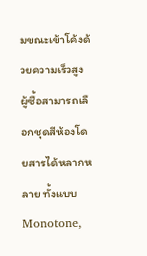มขณะเข้าโค้งด้วยความเร็วสูง ผู้ซื้อสามารถเลือกชุดสีห้องโดยสารได้หลากหลาย ทั้งแบบ Monotone,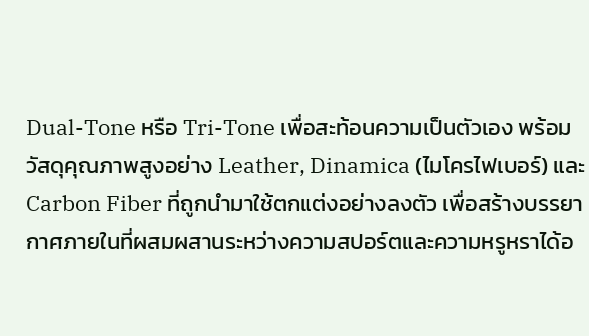Dual-Tone หรือ Tri-Tone เพื่อสะท้อนความเป็นตัวเอง พร้อมวัสดุคุณภาพสูงอย่าง Leather, Dinamica (ไมโครไฟเบอร์) และ Carbon Fiber ที่ถูกนำมาใช้ตกแต่งอย่างลงตัว เพื่อสร้างบรรยากาศภายในที่ผสมผสานระหว่างความสปอร์ตและความหรูหราได้อ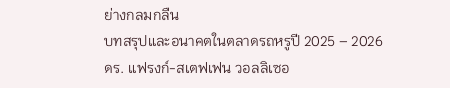ย่างกลมกลืน
บทสรุปและอนาคตในตลาดรถหรูปี 2025 – 2026
ดร. แฟรงก์-สเตฟเฟน วอลลิเซอ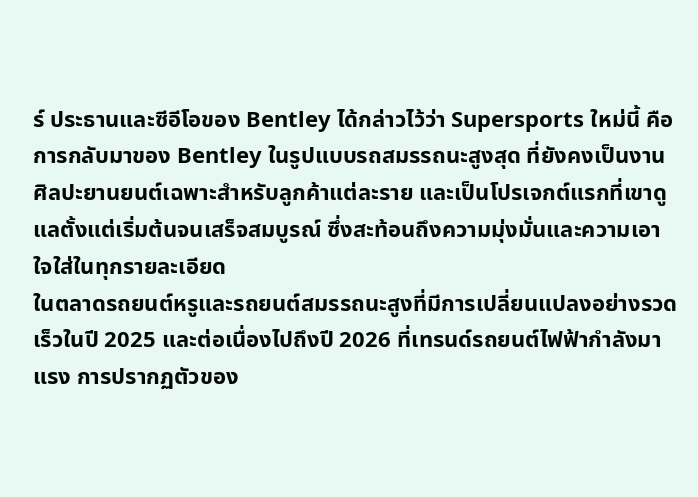ร์ ประธานและซีอีโอของ Bentley ได้กล่าวไว้ว่า Supersports ใหม่นี้ คือการกลับมาของ Bentley ในรูปแบบรถสมรรถนะสูงสุด ที่ยังคงเป็นงานศิลปะยานยนต์เฉพาะสำหรับลูกค้าแต่ละราย และเป็นโปรเจกต์แรกที่เขาดูแลตั้งแต่เริ่มต้นจนเสร็จสมบูรณ์ ซึ่งสะท้อนถึงความมุ่งมั่นและความเอาใจใส่ในทุกรายละเอียด
ในตลาดรถยนต์หรูและรถยนต์สมรรถนะสูงที่มีการเปลี่ยนแปลงอย่างรวดเร็วในปี 2025 และต่อเนื่องไปถึงปี 2026 ที่เทรนด์รถยนต์ไฟฟ้ากำลังมาแรง การปรากฏตัวของ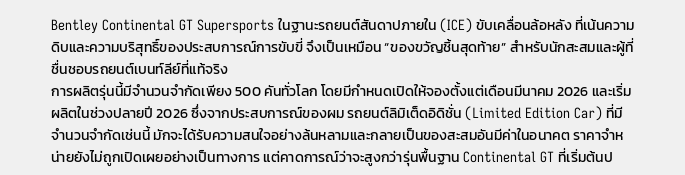Bentley Continental GT Supersports ในฐานะรถยนต์สันดาปภายใน (ICE) ขับเคลื่อนล้อหลัง ที่เน้นความดิบและความบริสุทธิ์ของประสบการณ์การขับขี่ จึงเป็นเหมือน “ของขวัญชิ้นสุดท้าย” สำหรับนักสะสมและผู้ที่ชื่นชอบรถยนต์เบนท์ลีย์ที่แท้จริง
การผลิตรุ่นนี้มีจำนวนจำกัดเพียง 500 คันทั่วโลก โดยมีกำหนดเปิดให้จองตั้งแต่เดือนมีนาคม 2026 และเริ่มผลิตในช่วงปลายปี 2026 ซึ่งจากประสบการณ์ของผม รถยนต์ลิมิเต็ดอิดิชั่น (Limited Edition Car) ที่มีจำนวนจำกัดเช่นนี้ มักจะได้รับความสนใจอย่างล้นหลามและกลายเป็นของสะสมอันมีค่าในอนาคต ราคาจำหน่ายยังไม่ถูกเปิดเผยอย่างเป็นทางการ แต่คาดการณ์ว่าจะสูงกว่ารุ่นพื้นฐาน Continental GT ที่เริ่มต้นป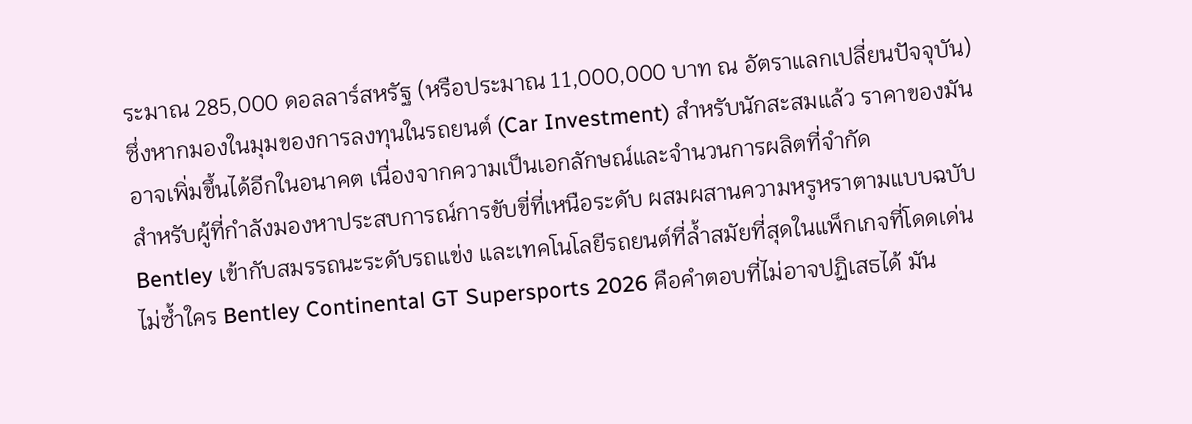ระมาณ 285,000 ดอลลาร์สหรัฐ (หรือประมาณ 11,000,000 บาท ณ อัตราแลกเปลี่ยนปัจจุบัน) ซึ่งหากมองในมุมของการลงทุนในรถยนต์ (Car Investment) สำหรับนักสะสมแล้ว ราคาของมันอาจเพิ่มขึ้นได้อีกในอนาคต เนื่องจากความเป็นเอกลักษณ์และจำนวนการผลิตที่จำกัด
สำหรับผู้ที่กำลังมองหาประสบการณ์การขับขี่ที่เหนือระดับ ผสมผสานความหรูหราตามแบบฉบับ Bentley เข้ากับสมรรถนะระดับรถแข่ง และเทคโนโลยีรถยนต์ที่ล้ำสมัยที่สุดในแพ็กเกจที่โดดเด่นไม่ซ้ำใคร Bentley Continental GT Supersports 2026 คือคำตอบที่ไม่อาจปฏิเสธได้ มัน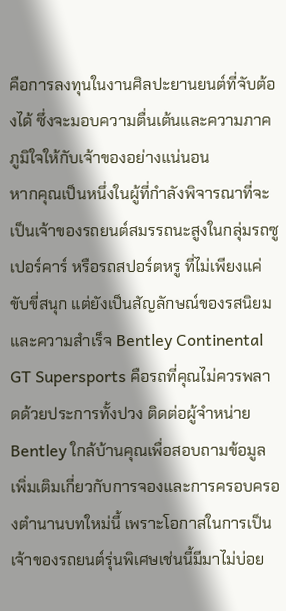คือการลงทุนในงานศิลปะยานยนต์ที่จับต้องได้ ซึ่งจะมอบความตื่นเต้นและความภาคภูมิใจให้กับเจ้าของอย่างแน่นอน
หากคุณเป็นหนึ่งในผู้ที่กำลังพิจารณาที่จะเป็นเจ้าของรถยนต์สมรรถนะสูงในกลุ่มรถซูเปอร์คาร์ หรือรถสปอร์ตหรู ที่ไม่เพียงแค่ขับขี่สนุก แต่ยังเป็นสัญลักษณ์ของรสนิยมและความสำเร็จ Bentley Continental GT Supersports คือรถที่คุณไม่ควรพลาดด้วยประการทั้งปวง ติดต่อผู้จำหน่าย Bentley ใกล้บ้านคุณเพื่อสอบถามข้อมูลเพิ่มเติมเกี่ยวกับการจองและการครอบครองตำนานบทใหม่นี้ เพราะโอกาสในการเป็นเจ้าของรถยนต์รุ่นพิเศษเช่นนี้มีมาไม่บ่อย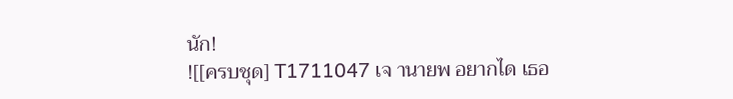นัก!
![[ครบชุด] T1711047 เจ านายพ อยากได เธอ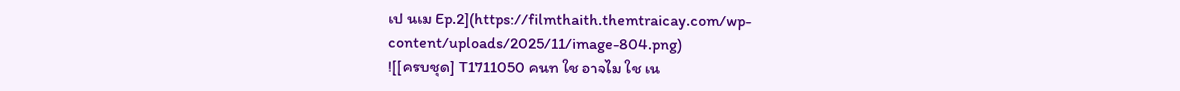เป นเม Ep.2](https://filmthaith.themtraicay.com/wp-content/uploads/2025/11/image-804.png)
![[ครบชุด] T1711050 คนท ใช อาจไม ใช เน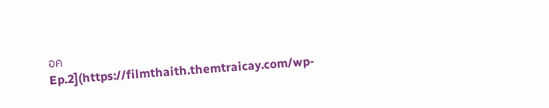อค Ep.2](https://filmthaith.themtraicay.com/wp-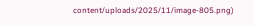content/uploads/2025/11/image-805.png)